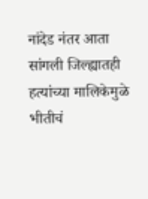नांदेड नंतर आता सांगली जिल्ह्यातही हत्यांच्या मालिकेमुळे भीतीचं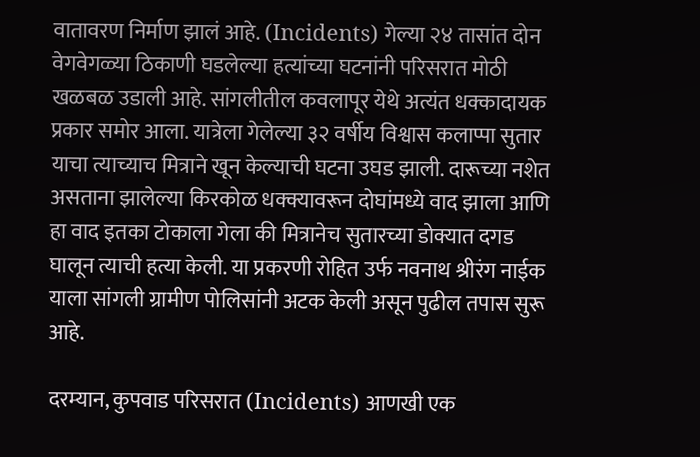वातावरण निर्माण झालं आहे. (Incidents) गेल्या २४ तासांत दोन वेगवेगळ्या ठिकाणी घडलेल्या हत्यांच्या घटनांनी परिसरात मोठी खळबळ उडाली आहे. सांगलीतील कवलापूर येथे अत्यंत धक्कादायक प्रकार समोर आला. यात्रेला गेलेल्या ३२ वर्षीय विश्वास कलाप्पा सुतार याचा त्याच्याच मित्राने खून केल्याची घटना उघड झाली. दारूच्या नशेत असताना झालेल्या किरकोळ धक्क्यावरून दोघांमध्ये वाद झाला आणि हा वाद इतका टोकाला गेला की मित्रानेच सुतारच्या डोक्यात दगड घालून त्याची हत्या केली. या प्रकरणी रोहित उर्फ नवनाथ श्रीरंग नाईक याला सांगली ग्रामीण पोलिसांनी अटक केली असून पुढील तपास सुरू आहे.

दरम्यान, कुपवाड परिसरात (Incidents) आणखी एक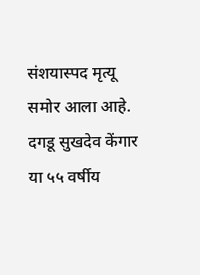संशयास्पद मृत्यू समोर आला आहे. दगडू सुखदेव केंगार या ५५ वर्षीय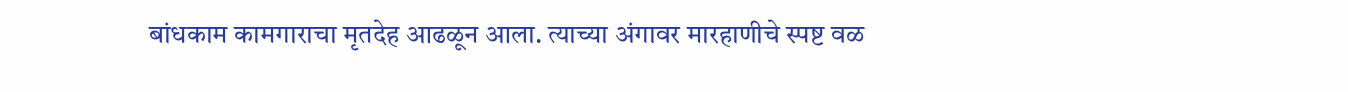बांधकाम कामगाराचा मृतदेह आढळून आला. त्याच्या अंगावर मारहाणीचे स्पष्ट वळ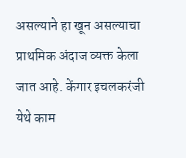असल्याने हा खून असल्याचा प्राथमिक अंदाज व्यक्त केला जात आहे. केंगार इचलकरंजी येथे काम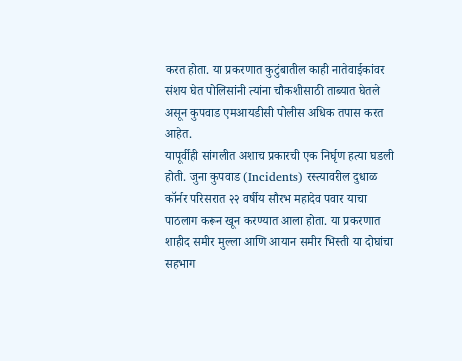करत होता. या प्रकरणात कुटुंबातील काही नातेवाईकांवर संशय घेत पोलिसांनी त्यांना चौकशीसाठी ताब्यात घेतले असून कुपवाड एमआयडीसी पोलीस अधिक तपास करत आहेत.
यापूर्वीही सांगलीत अशाच प्रकारची एक निर्घृण हत्या घडली होती. जुना कुपवाड (Incidents) रस्त्यावरील दुधाळ कॉर्नर परिसरात २२ वर्षीय सौरभ महादेव पवार याचा पाठलाग करून खून करण्यात आला होता. या प्रकरणात शाहीद समीर मुल्ला आणि आयान समीर भिस्ती या दोघांचा सहभाग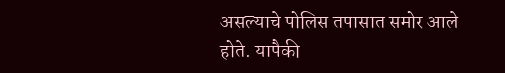असल्याचे पोलिस तपासात समोर आले होते. यापैकी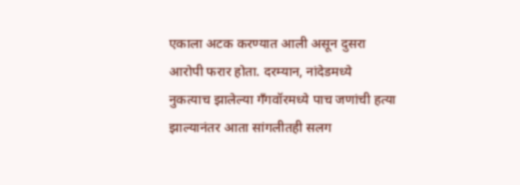एकाला अटक करण्यात आली असून दुसरा आरोपी फरार होता. दरम्यान, नांदेडमध्ये नुकत्याच झालेल्या गँगवॉरमध्ये पाच जणांची हत्या झाल्यानंतर आता सांगलीतही सलग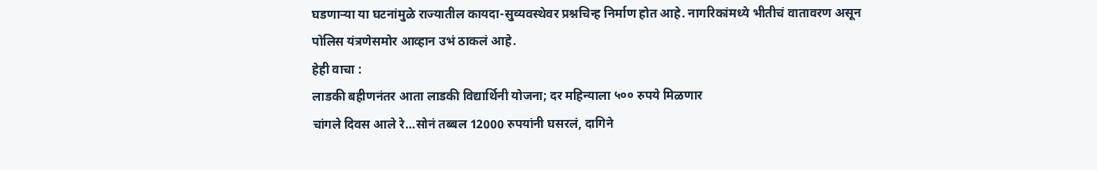घडणाऱ्या या घटनांमुळे राज्यातील कायदा-सुव्यवस्थेवर प्रश्नचिन्ह निर्माण होत आहे. नागरिकांमध्ये भीतीचं वातावरण असून पोलिस यंत्रणेसमोर आव्हान उभं ठाकलं आहे.
हेही वाचा :
लाडकी बहीणनंतर आता लाडकी विद्यार्थिनी योजना; दर महिन्याला ५०० रुपये मिळणार
चांगले दिवस आले रे…सोनं तब्बल 12000 रुपयांनी घसरलं, दागिने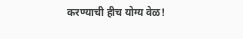करण्याची हीच योग्य वेळ!